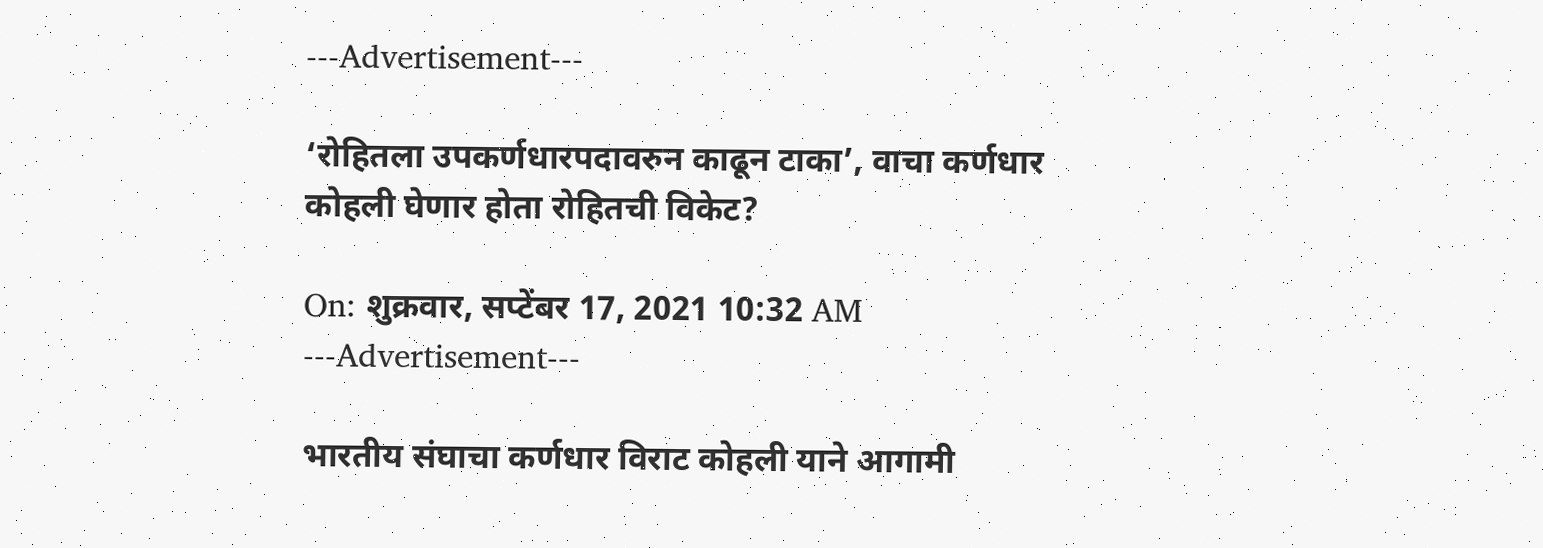---Advertisement---

‘रोहितला उपकर्णधारपदावरुन काढून टाका’, वाचा कर्णधार कोहली घेणार होता रोहितची विकेट?

On: शुक्रवार, सप्टेंबर 17, 2021 10:32 AM
---Advertisement---

भारतीय संघाचा कर्णधार विराट कोहली याने आगामी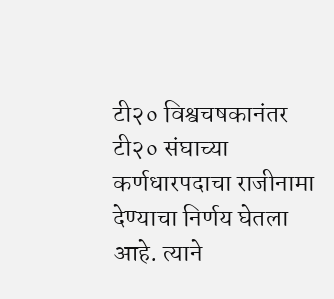टी२० विश्वचषकानंतर टी२० संघाच्या कर्णधारपदाचा राजीनामा देण्याचा निर्णय घेतला आहे. त्याने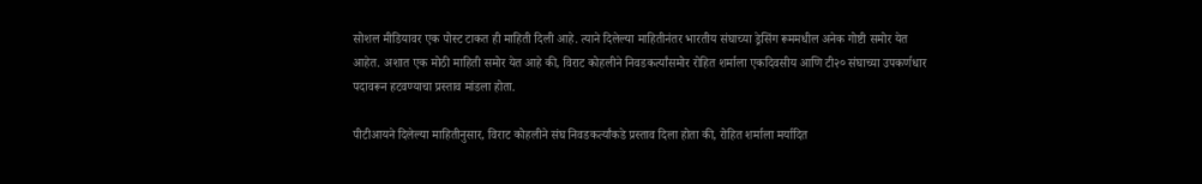सोशल मीडियावर एक पोस्ट टाकत ही माहिती दिली आहे. त्याने दिलेल्या माहितीनंतर भारतीय संघाच्या ड्रेसिंग रूममधील अनेक गोष्टी समोर येत आहेत. अशात एक मोठी माहिती समोर येत आहे की, विराट कोहलीने निवडकर्त्यांसमोर रोहित शर्माला एकदिवसीय आणि टी२० संघाच्या उपकर्णधार पदावरून हटवण्याचा प्रस्ताव मांडला होता.

पीटीआयने दिलेल्या माहितीनुसार, विराट कोहलीने संघ निवडकर्त्यांकडे प्रस्ताव दिला होता की, रोहित शर्माला मर्यादित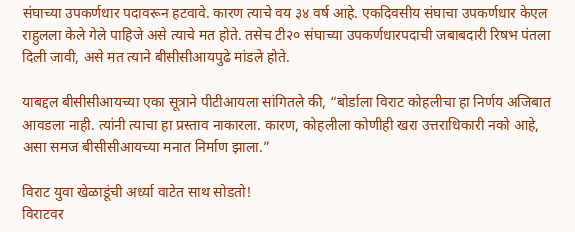संघाच्या उपकर्णधार पदावरून हटवावे. कारण त्याचे वय ३४ वर्ष आहे. एकदिवसीय संघाचा उपकर्णधार केएल राहुलला केले गेले पाहिजे असे त्याचे मत होते. तसेच टी२० संघाच्या उपकर्णधारपदाची जबाबदारी रिषभ पंतला दिली जावी, असे मत त्याने बीसीसीआयपुढे मांडले होते.

याबद्दल बीसीसीआयच्या एका सूत्राने पीटीआयला सांगितले की, “बोर्डाला विराट कोहलीचा हा निर्णय अजिबात आवडला नाही. त्यांनी त्याचा हा प्रस्ताव नाकारला. कारण, कोहलीला कोणीही खरा उत्तराधिकारी नको आहे, असा समज बीसीसीआयच्या मनात निर्माण झाला.”

विराट युवा खेळाडूंची अर्ध्या वाटेत साथ सोडतो!
विराटवर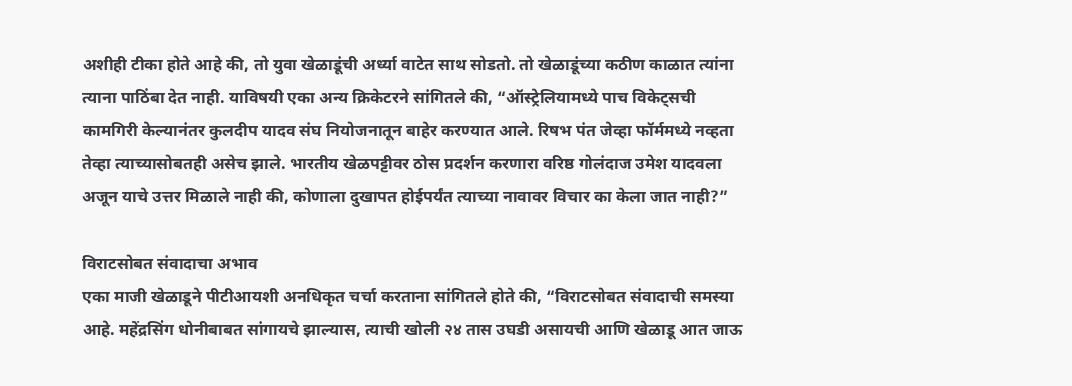अशीही टीका होते आहे की, तो युवा खेळाडूंची अर्ध्या वाटेत साथ सोडतो. तो खेळाडूंच्या कठीण काळात त्यांना त्याना पाठिंबा देत नाही. याविषयी एका अन्य क्रिकेटरने सांगितले की, “ऑस्ट्रेलियामध्ये पाच विकेट्सची कामगिरी केल्यानंतर कुलदीप यादव संघ नियोजनातून बाहेर करण्यात आले. रिषभ पंत जेव्हा फॉर्ममध्ये नव्हता तेव्हा त्याच्यासोबतही असेच झाले. भारतीय खेळपट्टीवर ठोस प्रदर्शन करणारा वरिष्ठ गोलंदाज उमेश यादवला अजून याचे उत्तर मिळाले नाही की, कोणाला दुखापत होईपर्यंत त्याच्या नावावर विचार का केला जात नाही?”

विराटसोबत संवादाचा अभाव
एका माजी खेळाडूने पीटीआयशी अनधिकृत चर्चा करताना सांगितले होते की, “विराटसोबत संवादाची समस्या आहे. महेंद्रसिंग धोनीबाबत सांगायचे झाल्यास, त्याची खोली २४ तास उघडी असायची आणि खेळाडू आत जाऊ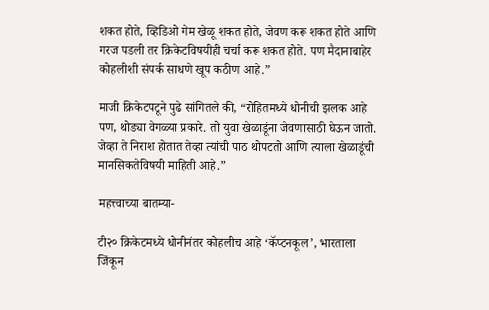शकत होते, व्हिडिओ गेम खेळू शकत होते, जेवण करू शकत होते आणि गरज पडली तर क्रिकेटविषयीही चर्चा करू शकत होते. पण मैदानाबाहेर कोहलीशी संपर्क साधणे खूप कठीण आहे.”

माजी क्रिकेटपटूने पुढे सांगितले की, “रोहितमध्ये धोनीची झलक आहे पण, थोड्या वेगळ्या प्रकारे. तो युवा खेळाडूंना जेवणासाठी घेऊन जातो. जेव्हा ते निराश होतात तेव्हा त्यांची पाठ थोपटतो आणि त्याला खेळाडूंची मानसिकतेविषयी माहिती आहे.”

महत्त्वाच्या बातम्या-

टी२० क्रिकेटमध्ये धोनीनंतर कोहलीच आहे ‘कॅप्टनकूल’, भारताला जिंकून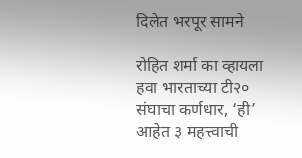दिलेत भरपूर सामने

रोहित शर्मा का व्हायला हवा भारताच्या टी२० संघाचा कर्णधार, ‘ही’ आहेत ३ महत्त्वाची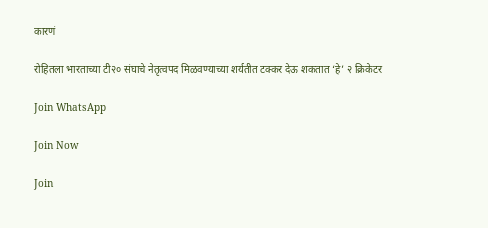कारणं

रोहितला भारताच्या टी२० संघाचे नेतृत्वपद मिळवण्याच्या शर्यतीत टक्कर देऊ शकतात ‘हे’ २ क्रिकेटर

Join WhatsApp

Join Now

Join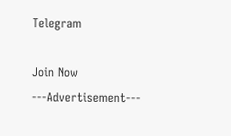Telegram

Join Now
---Advertisement---